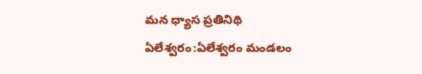మన ధ్యాస ప్రతినిథి ఏలేశ్వరం:ఏలేశ్వరం మండలం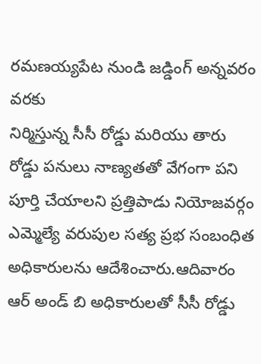రమణయ్యపేట నుండి జడ్డింగ్ అన్నవరం వరకు
నిర్మిస్తున్న సీసీ రోడ్డు మరియు తారు రోడ్డు పనులు నాణ్యతతో వేగంగా పని పూర్తి చేయాలని ప్రత్తిపాడు నియోజవర్గం ఎమ్మెల్యే వరుపుల సత్య ప్రభ సంబంధిత అధికారులను ఆదేశించారు.ఆదివారం ఆర్ అండ్ బి అధికారులతో సీసీ రోడ్డు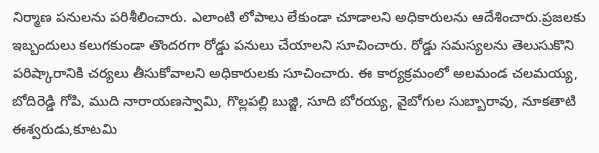నిర్మాణ పనులను పరిశీలించారు. ఎలాంటి లోపాలు లేకుండా చూడాలని అధికారులను ఆదేశించారు.ప్రజలకు ఇబ్బందులు కలుగకుండా తొందరగా రోడ్డు పనులు చేయాలని సూచించారు. రోడ్డు సమస్యలను తెలుసుకొని పరిష్కారానికి చర్యలు తీసుకోవాలని అధికారులకు సూచించారు. ఈ కార్యక్రమంలో అలమండ చలమయ్య, బోదిరెడ్డి గోపి, ముది నారాయణస్వామి, గొల్లపల్లి బుజ్జి, సూది బోరయ్య, వైబోగుల సుబ్బారావు, నూకతాటి ఈశ్వరుడు,కూటమి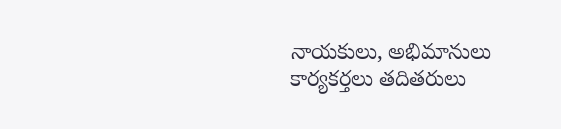నాయకులు, అభిమానులు కార్యకర్తలు తదితరులు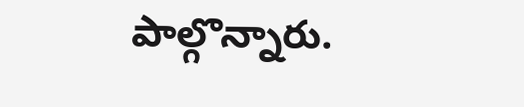పాల్గొన్నారు.